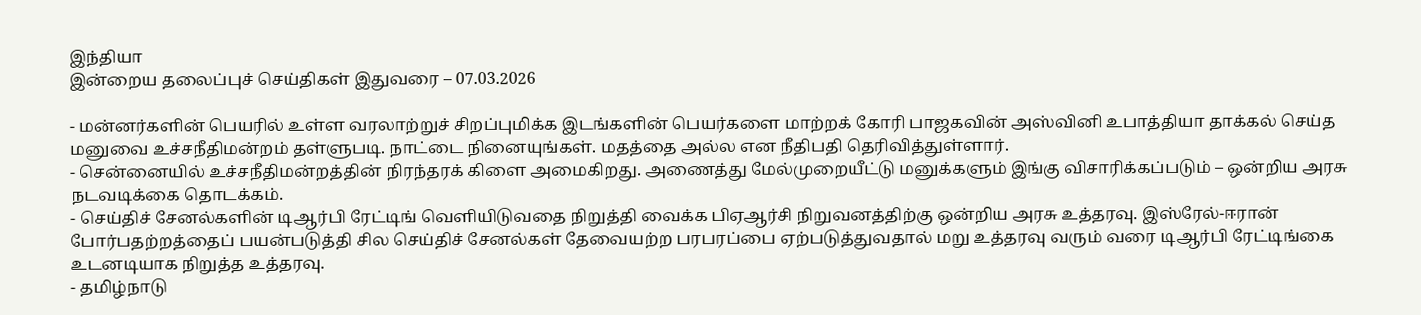இந்தியா
இன்றைய தலைப்புச் செய்திகள் இதுவரை – 07.03.2026

- மன்னர்களின் பெயரில் உள்ள வரலாற்றுச் சிறப்புமிக்க இடங்களின் பெயர்களை மாற்றக் கோரி பாஜகவின் அஸ்வினி உபாத்தியா தாக்கல் செய்த மனுவை உச்சநீதிமன்றம் தள்ளுபடி. நாட்டை நினையுங்கள். மதத்தை அல்ல என நீதிபதி தெரிவித்துள்ளார்.
- சென்னையில் உச்சநீதிமன்றத்தின் நிரந்தரக் கிளை அமைகிறது. அணைத்து மேல்முறையீட்டு மனுக்களும் இங்கு விசாரிக்கப்படும் – ஒன்றிய அரசு நடவடிக்கை தொடக்கம்.
- செய்திச் சேனல்களின் டிஆர்பி ரேட்டிங் வெளியிடுவதை நிறுத்தி வைக்க பிஏஆர்சி நிறுவனத்திற்கு ஒன்றிய அரசு உத்தரவு. இஸ்ரேல்-ஈரான் போர்பதற்றத்தைப் பயன்படுத்தி சில செய்திச் சேனல்கள் தேவையற்ற பரபரப்பை ஏற்படுத்துவதால் மறு உத்தரவு வரும் வரை டிஆர்பி ரேட்டிங்கை உடனடியாக நிறுத்த உத்தரவு.
- தமிழ்நாடு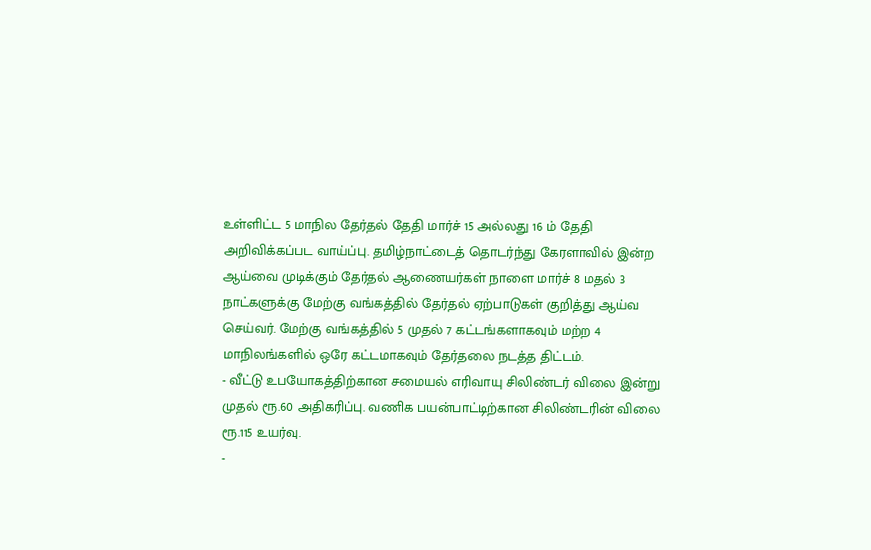உள்ளிட்ட 5 மாநில தேர்தல் தேதி மார்ச் 15 அல்லது 16 ம் தேதி அறிவிக்கப்பட வாய்ப்பு. தமிழ்நாட்டைத் தொடர்ந்து கேரளாவில் இன்ற ஆய்வை முடிக்கும் தேர்தல் ஆணையர்கள் நாளை மார்ச் 8 மதல் 3 நாட்களுக்கு மேற்கு வங்கத்தில் தேர்தல் ஏற்பாடுகள் குறித்து ஆய்வ செய்வர். மேற்கு வங்கத்தில் 5 முதல் 7 கட்டங்களாகவும் மற்ற 4 மாநிலங்களில் ஒரே கட்டமாகவும் தேர்தலை நடத்த திட்டம்.
- வீட்டு உபயோகத்திற்கான சமையல் எரிவாயு சிலிண்டர் விலை இன்று முதல் ரூ.60 அதிகரிப்பு. வணிக பயன்பாட்டிற்கான சிலிண்டரின் விலை ரூ.115 உயர்வு.
-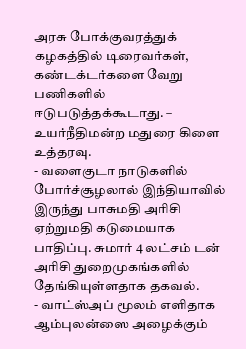அரசு போக்குவரத்துக் கழகத்தில் டிரைவர்கள், கண்டக்டர்களை வேறு பணிகளில் ஈடுபடுத்தக்கூடாது. – உயர்நீதிமன்ற மதுரை கிளை உத்தரவு.
- வளைகுடா நாடுகளில் போர்ச்சூழலால் இந்தியாவில் இருந்து பாசுமதி அரிசி ஏற்றுமதி கடுமையாக பாதிப்பு. சுமார் 4 லட்சம் டன் அரிசி துறைமுகங்களில் தேங்கியுள்ளதாக தகவல்.
- வாட்ஸ்அப் மூலம் எளிதாக ஆம்புலன்ஸை அழைக்கும்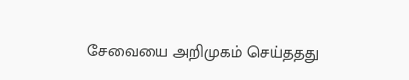சேவையை அறிமுகம் செய்ததது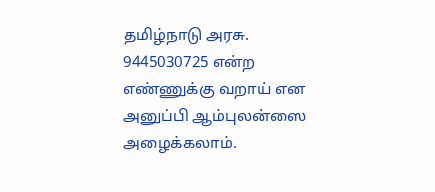தமிழ்நாடு அரசு. 9445030725 என்ற எண்ணுக்கு வறாய் என அனுப்பி ஆம்புலன்ஸை அழைக்கலாம்.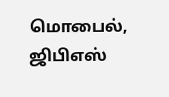மொபைல், ஜிபிஎஸ்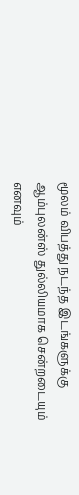மூலம் விபத்து நடந்த இடங்களுக்கு ஆம்புலன்ஸ் துல்லியமாக சென்றடையும் எனவும்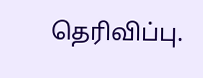தெரிவிப்பு.